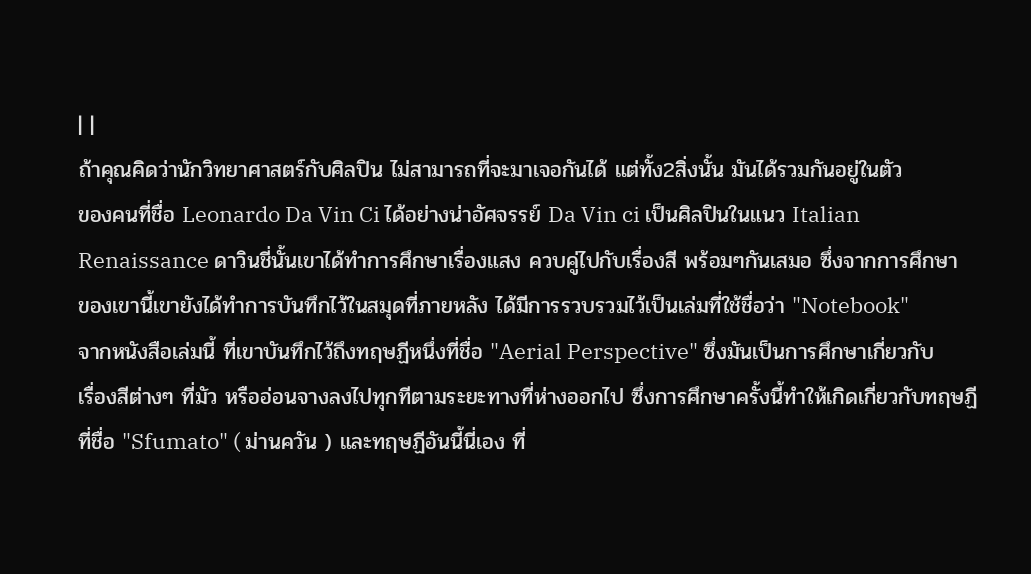| |
ถ้าคุณคิดว่านักวิทยาศาสตร์กับศิลปิน ไม่สามารถที่จะมาเจอกันได้ แต่ทั้ง2สิ่งนั้น มันได้รวมกันอยู่ในตัว
ของคนที่ชื่อ Leonardo Da Vin Ci ได้อย่างน่าอัศจรรย์ Da Vin ci เป็นศิลปินในแนว Italian
Renaissance ดาวินชี่นั้นเขาได้ทำการศึกษาเรื่องแสง ควบคู่ไปกับเรื่องสี พร้อมๆกันเสมอ ซึ่งจากการศึกษา
ของเขานี้เขายังได้ทำการบันทึกไว้ในสมุดที่ภายหลัง ได้มีการรวบรวมไว้เป็นเล่มที่ใช้ชื่อว่า "Notebook"
จากหนังสือเล่มนี้ ที่เขาบันทึกไว้ถึงทฤษฏีหนึ่งที่ชื่อ "Aerial Perspective" ซึ่งมันเป็นการศึกษาเกี่ยวกับ
เรื่องสีต่างๆ ที่มัว หรืออ่อนจางลงไปทุกทีตามระยะทางที่ห่างออกไป ซึ่งการศึกษาครั้งนี้ทำให้เกิดเกี่ยวกับทฤษฏี
ที่ชื่อ "Sfumato" ( ม่านควัน ) และทฤษฏีอันนี้นี่เอง ที่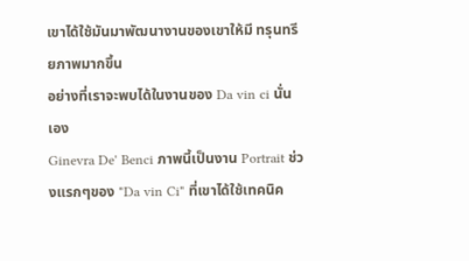เขาได้ใช้มันมาพัฒนางานของเขาให้มี ทรุนทรียภาพมากขึ้น
อย่างที่เราจะพบได้ในงานของ Da vin ci นั่นเอง
Ginevra De' Benci ภาพนี้เป็นงาน Portrait ช่วงแรกๆของ "Da vin Ci" ที่เขาได้ใช้เทคนิค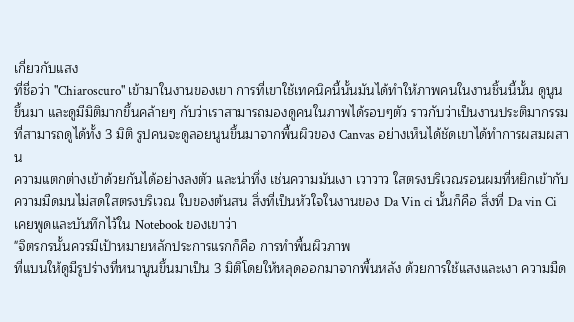เกี่ยวกับแสง
ที่ชื่อว่า "Chiaroscuro" เข้ามาในงานของเขา การที่เขาใช้เทคนิคนี้นั้นมันได้ทำให้ภาพคนในงานชิ้นนี้นั้น ดูนูน
ขึ้นมา และดูมีมิติมากขึ้นคล้ายๆ กับว่าเราสามารถมองดูคนในภาพได้รอบๆตัว ราวกับว่าเป็นงานประติมากรรม
ที่สามารถดูได้ทั้ง 3 มิติ รูปคนจะดูลอยนูนขึ้นมาจากพื้นผิวของ Canvas อย่างเห็นได้ชัดเขาได้ทำการผสมผสาน
ความแตกต่างเข้าด้วยกันได้อย่างลงตัว และน่าทึ่ง เช่นความมันเงา เวาวาว ใสตรงบริเวณรอนผมที่หยิกเข้ากับ
ความมืดมนไม่สดใสตรงบริเวณ ใบของต้นสน สิ่งที่เป็นหัวใจในงานของ Da Vin ci นั้นก็คือ สิ่งที่ Da vin Ci
เคยพูดและบันทึกไว้ใน Notebook ของเขาว่า
"จิตรกรนั้นควรมีเป้าหมายหลักประการแรกก็คือ การทำพื้นผิวภาพ
ที่แบนให้ดูมีรูปร่างที่หนานูนขึ้นมาเป็น 3 มิติโดยให้หลุดออกมาจากพื้นหลัง ด้วยการใช้แสงและเงา ความมืด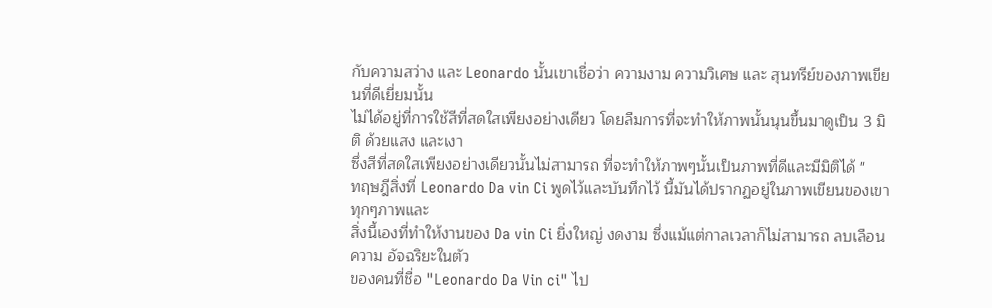กับความสว่าง และ Leonardo นั้นเขาเชื่อว่า ความงาม ความวิเศษ และ สุนทรีย์ของภาพเขียนที่ดีเยี่ยมนั้น
ไม่ได้อยู่ที่การใช้สีที่สดใสเพียงอย่างเดียว โดยลืมการที่จะทำให้ภาพนั้นนุนขึ้นมาดูเป็น 3 มิติ ด้วยแสง และเงา
ซึ่งสีที่สดใสเพียงอย่างเดียวนั้นไม่สามารถ ที่จะทำให้ภาพๆนั้นเป็นภาพที่ดีและมีมิติได้ "
ทฤษฎีสิ่งที่ Leonardo Da vin Ci พูดไว้และบันทึกไว้ นี้มันได้ปรากฏอยู่ในภาพเขียนของเขาทุกๆภาพและ
สิ่งนี้เองที่ทำให้งานของ Da vin Ci ยิ่งใหญ่ งดงาม ซึ่งแม้แต่กาลเวลาก็ไม่สามารถ ลบเลือนความ อัจฉริยะในตัว
ของคนที่ชื่อ "Leonardo Da Vin ci" ไป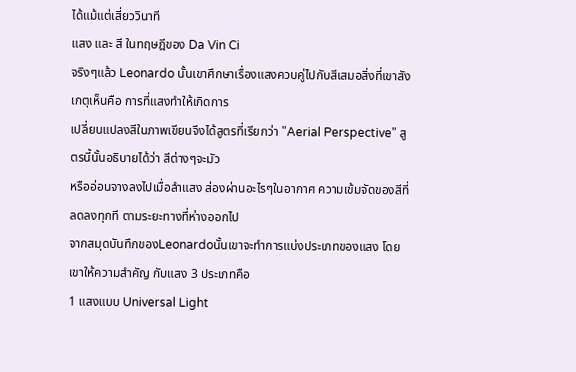ได้แม้แต่เสี่ยววินาที
แสง และ สี ในทฤษฎีของ Da Vin Ci
จริงๆแล้ว Leonardo นั้นเขาศึกษาเรื่องแสงควบคู่ไปกับสีเสมอสิ่งที่เขาสังเกตุเห็นคือ การที่แสงทำให้เกิดการ
เปลี่ยนแปลงสีในภาพเขียนจึงได้สูตรที่เรียกว่า "Aerial Perspective" สูตรนี้นั้นอธิบายได้ว่า สีต่างๆจะมัว
หรืออ่อนจางลงไปเมื่อลำแสง ส่องผ่านอะไรๆในอากาศ ความเข้มจัดของสีที่ลดลงทุกที ตามระยะทางที่ห่างออกไป
จากสมุดบันทึกของLeonardoนั้นเขาจะทำการแบ่งประเภทของแสง โดยเขาให้ความสำคัญ กับแสง 3 ประเภทคือ
1 แสงแบบ Universal Light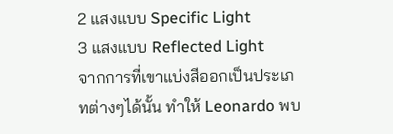2 แสงแบบ Specific Light
3 แสงแบบ Reflected Light
จากการที่เขาแบ่งสีออกเป็นประเภทต่างๆได้นั้น ทำให้ Leonardo พบ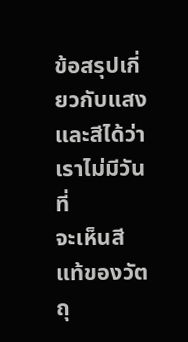ข้อสรุปเกี่ยวกับแสง และสีได้ว่าเราไม่มีวันที่
จะเห็นสีแท้ของวัตถุ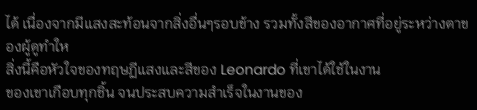ได้ เนื่องจากมีแสงสะท้อนจากสิ่งอื่นๆรอบข้าง รวมทั้งสีของอากาศที่อยู่ระหว่างตาของผู้ดูทำให
สิ่งนี้คือหัวใจของทฤษฏีแสงและสีของ Leonardo ที่เขาได้ใช้ในงาน
ของเขาเกือบทุกชิ้น จนประสบความสำเร็จในงานของ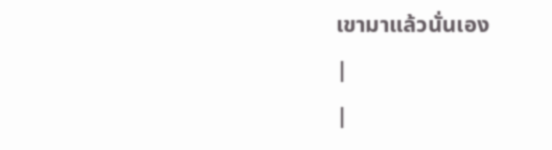เขามาแล้วนั่นเอง
|
|